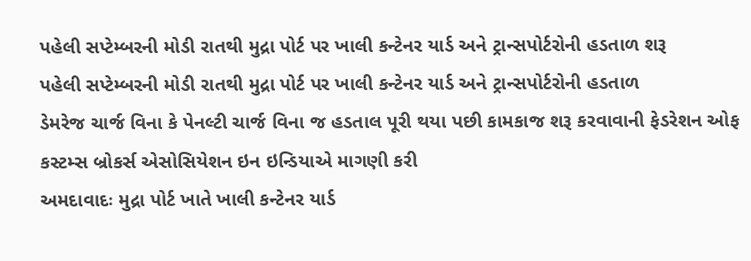પહેલી સપ્ટેમ્બરની મોડી રાતથી મુદ્રા પોર્ટ પર ખાલી કન્ટેનર યાર્ડ અને ટ્રાન્સપોર્ટરોની હડતાળ શરૂ
પહેલી સપ્ટેમ્બરની મોડી રાતથી મુદ્રા પોર્ટ પર ખાલી કન્ટેનર યાર્ડ અને ટ્રાન્સપોર્ટરોની હડતાળ
ડેમરેજ ચાર્જ વિના કે પેનલ્ટી ચાર્જ વિના જ હડતાલ પૂરી થયા પછી કામકાજ શરૂ કરવાવાની ફેડરેશન ઓફ કસ્ટમ્સ બ્રોકર્સ એસોસિયેશન ઇન ઇન્ડિયાએ માગણી કરી
અમદાવાદઃ મુદ્રા પોર્ટ ખાતે ખાલી કન્ટેનર યાર્ડ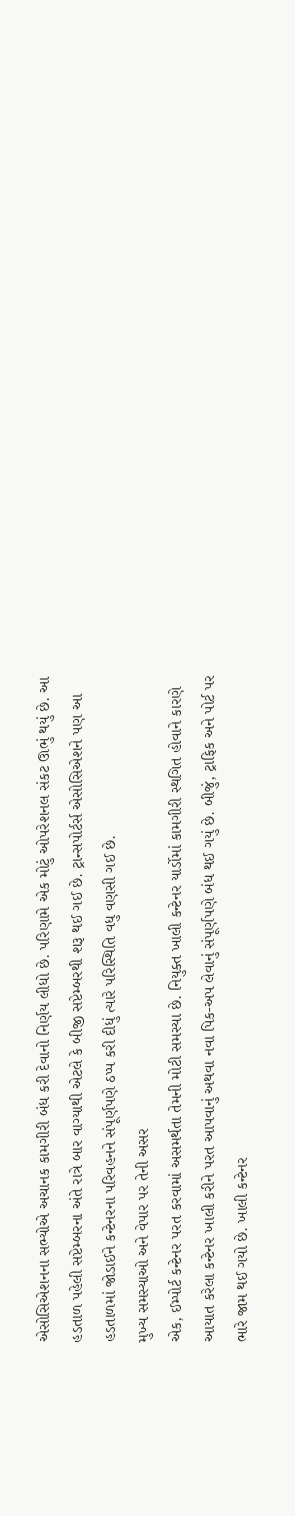એસોસિએશનના સભ્યોએ અચાનક કામગીરી બંધ કરી દેવાનો નિર્ણય લીધો છે. પરિણામે એક મોટું ઓપરેશનલ સંકટ ઊભું થયું છે. આ હડતાળ પહેલી સપ્ટેમ્બરના અંતે રાત્રે બાર વાગ્યાથી એટલે કે બીજી સપ્ટેમ્બરથી શરૂ થઈ ગઈ છે. ટ્રાન્સપોર્ટર્સ એસોસિએશને પણ આ હડતાળમાં જોડાઈને કન્ટેનરના પરિવહનને સંપૂર્ણપણે ઠપ્પ કરી દીધું ત્યારે પરિસ્થિતિ વધુ વણસી ગઈ છે.
મુખ્ય સમસ્યાઓ અને વેપાર પર તેની અસર
એક, ઈમ્પોર્ટ કન્ટેનર પરત કરવામાં અસમર્થતા તેમની મોટી સમસ્યા છે. નિયુક્ત ખાલી કન્ટેનર યાર્ડોમાં કામગીરી સ્થગિત હોવાને કારણે આયાત કરેલા કન્ટેનર ખાલી કરીને પરત આપવાનું અથવા નવા પિક-અપ લેવાનું સંપૂર્ણપણે બંધ થઈ ગયું છે. બીજું, ટ્રાફિક અને પોર્ટ પર ભારે જામ થઈ ગયો છે. ખાલી કન્ટેનર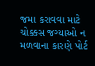જમા કરાવવા માટે ચોક્કસ જગ્યાઓ ન મળવાના કારણે પોર્ટ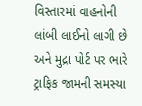વિસ્તારમાં વાહનોની લાંબી લાઈનો લાગી છે અને મુદ્રા પોર્ટ પર ભારે ટ્રાફિક જામની સમસ્યા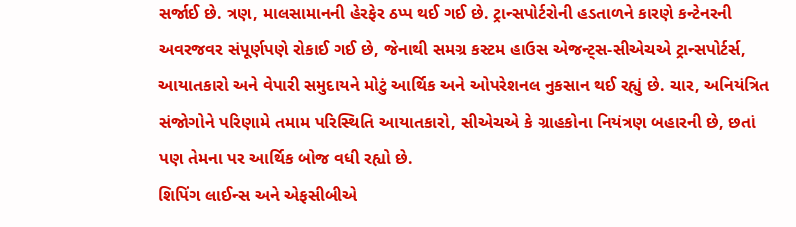સર્જાઈ છે. ત્રણ, માલસામાનની હેરફેર ઠપ્પ થઈ ગઈ છે. ટ્રાન્સપોર્ટરોની હડતાળને કારણે કન્ટેનરની અવરજવર સંપૂર્ણપણે રોકાઈ ગઈ છે, જેનાથી સમગ્ર કસ્ટમ હાઉસ એજન્ટ્સ-સીએચએ ટ્રાન્સપોર્ટર્સ, આયાતકારો અને વેપારી સમુદાયને મોટું આર્થિક અને ઓપરેશનલ નુકસાન થઈ રહ્યું છે. ચાર, અનિયંત્રિત સંજોગોને પરિણામે તમામ પરિસ્થિતિ આયાતકારો, સીએચએ કે ગ્રાહકોના નિયંત્રણ બહારની છે, છતાં પણ તેમના પર આર્થિક બોજ વધી રહ્યો છે.
શિપિંગ લાઈન્સ અને એફસીબીએ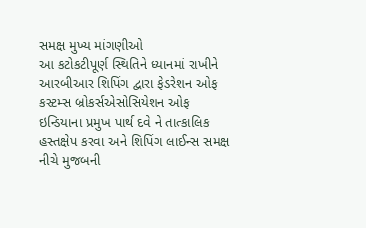સમક્ષ મુખ્ય માંગણીઓ
આ કટોકટીપૂર્ણ સ્થિતિને ધ્યાનમાં રાખીને આરબીઆર શિપિંગ દ્વારા ફેડરેશન ઓફ કસ્ટમ્સ બ્રોકર્સએસોસિયેશન ઓફ ઇન્ડિયાના પ્રમુખ પાર્થ દવે ને તાત્કાલિક હસ્તક્ષેપ કરવા અને શિપિંગ લાઈન્સ સમક્ષ નીચે મુજબની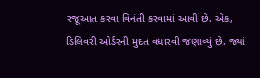રજૂઆત કરવા વિનંતી કરવામાં આવી છે. એક, ડિલિવરી ઓર્ડરની મુદત વધારવી જણાવ્યું છે. જ્યાં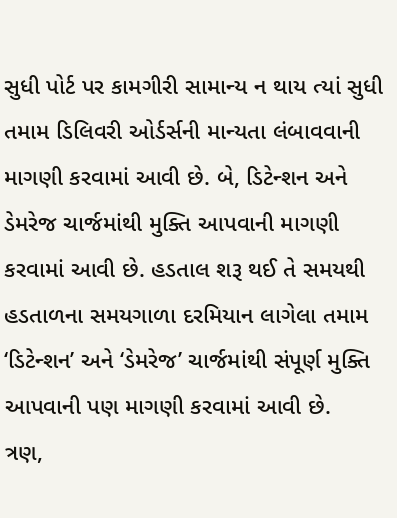સુધી પોર્ટ પર કામગીરી સામાન્ય ન થાય ત્યાં સુધી તમામ ડિલિવરી ઓર્ડર્સની માન્યતા લંબાવવાની માગણી કરવામાં આવી છે. બે, ડિટેન્શન અને ડેમરેજ ચાર્જમાંથી મુક્તિ આપવાની માગણી કરવામાં આવી છે. હડતાલ શરૂ થઈ તે સમયથી હડતાળના સમયગાળા દરમિયાન લાગેલા તમામ ‘ડિટેન્શન’ અને ‘ડેમરેજ’ ચાર્જમાંથી સંપૂર્ણ મુક્તિ આપવાની પણ માગણી કરવામાં આવી છે.
ત્રણ,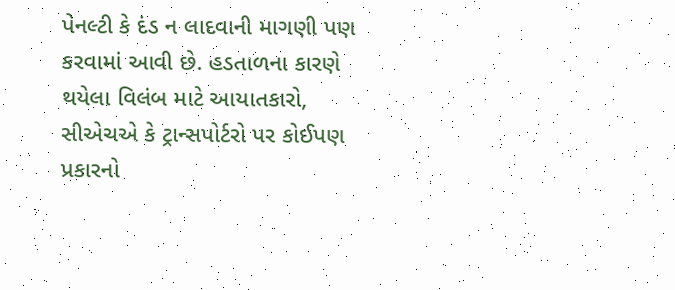પેનલ્ટી કે દંડ ન લાદવાની માગણી પણ કરવામાં આવી છે. હડતાળના કારણે થયેલા વિલંબ માટે આયાતકારો, સીએચએ કે ટ્રાન્સપોર્ટરો પર કોઈપણ પ્રકારનો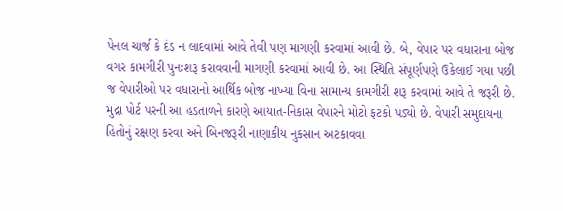પેનલ ચાર્જ કે દંડ ન લાદવામાં આવે તેવી પણ માગણી કરવામાં આવી છે. બે, વેપાર પર વધારાના બોજ વગર કામગીરી પુનઃશરૂ કરાવવાની માગણી કરવામાં આવી છે. આ સ્થિતિ સંપૂર્ણપણે ઉકેલાઈ ગયા પછી જ વેપારીઓ પર વધારાનો આર્થિક બોજ નાખ્યા વિના સામાન્ય કામગીરી શરૂ કરવામાં આવે તે જરૂરી છે.
મુદ્રા પોર્ટ પરની આ હડતાળને કારણે આયાત-નિકાસ વેપારને મોટો ફટકો પડ્યો છે. વેપારી સમુદાયના હિતોનું રક્ષણ કરવા અને બિનજરૂરી નાણાકીય નુકસાન અટકાવવા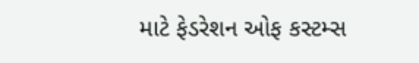માટે ફેડરેશન ઓફ કસ્ટમ્સ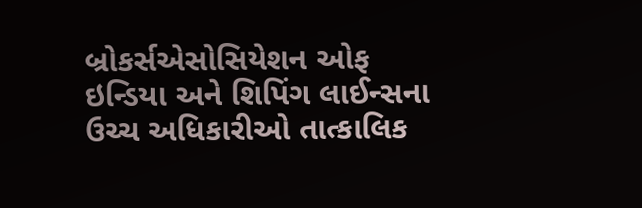બ્રોકર્સએસોસિયેશન ઓફ ઇન્ડિયા અને શિપિંગ લાઈન્સના ઉચ્ચ અધિકારીઓ તાત્કાલિક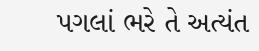પગલાં ભરે તે અત્યંત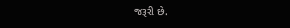જરૂરી છે.